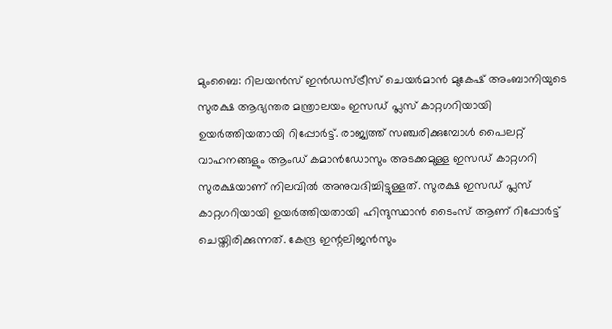മുംബൈ: റിലയൻസ് ഇൻഡസ്ട്രീസ് ചെയർമാൻ മുകേഷ് അംബാനിയുടെ സുരക്ഷ ആഭ്യന്തര മന്ത്രാലയം ഇസഡ് പ്ലസ് കാറ്റഗറിയായി ഉയർത്തിയതായി റിപ്പോർട്ട്. രാജ്യത്ത് സഞ്ചരിക്കുമ്പോൾ പൈലറ്റ് വാഹനങ്ങളും ആംഡ് കമാൻഡോസും അടക്കമുള്ള ഇസഡ് കാറ്റഗറി സുരക്ഷയാണ് നിലവിൽ അനുവദിച്ചിട്ടുള്ളത്. സുരക്ഷ ഇസഡ് പ്ലസ് കാറ്റഗറിയായി ഉയർത്തിയതായി ഹിന്ദുസ്ഥാൻ ടൈംസ് ആണ് റിപ്പോർട്ട് ചെയ്തിരിക്കുന്നത്. കേന്ദ്ര ഇന്റലിജൻസും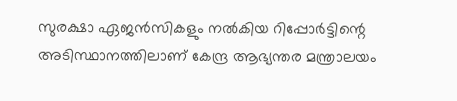സുരക്ഷാ ഏജൻസികളും നൽകിയ റിപ്പോർട്ടിന്റെ അടിസ്ഥാനത്തിലാണ് കേന്ദ്ര ആഭ്യന്തര മന്ത്രാലയം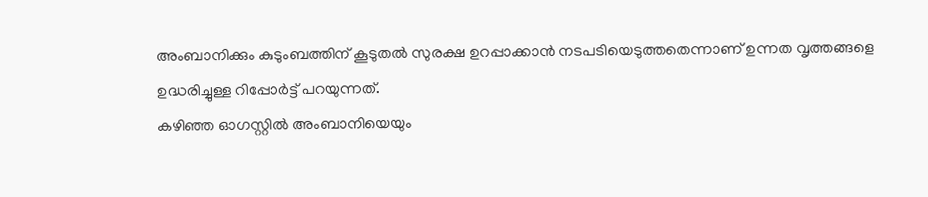അംബാനിക്കും കുടുംബത്തിന് കൂടുതൽ സുരക്ഷ ഉറപ്പാക്കാൻ നടപടിയെടുത്തതെന്നാണ് ഉന്നത വൃത്തങ്ങളെ ഉദ്ധരിച്ചുള്ള റിപ്പോർട്ട് പറയുന്നത്.
കഴിഞ്ഞ ഓഗസ്റ്റിൽ അംബാനിയെയും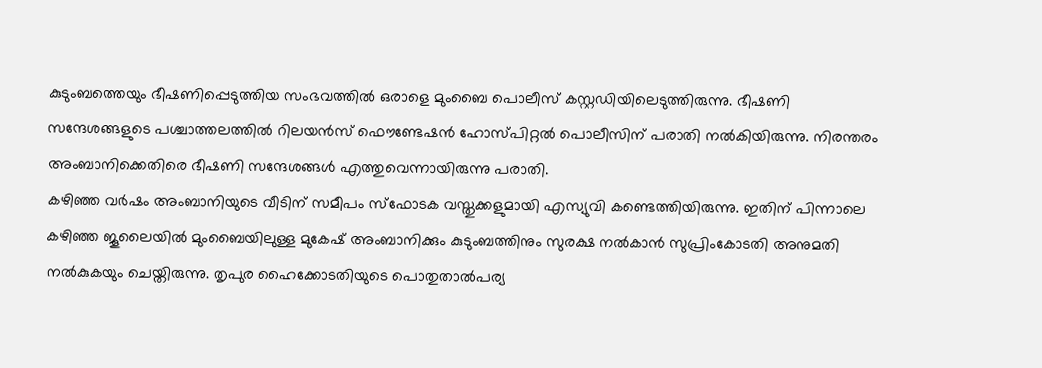കുടുംബത്തെയും ഭീഷണിപ്പെടുത്തിയ സംഭവത്തിൽ ഒരാളെ മുംബൈ പൊലീസ് കസ്റ്റഡിയിലെടുത്തിരുന്നു. ഭീഷണി സന്ദേശങ്ങളുടെ പശ്ചാത്തലത്തിൽ റിലയൻസ് ഫൌണ്ടേഷൻ ഹോസ്പിറ്റൽ പൊലീസിന് പരാതി നൽകിയിരുന്നു. നിരന്തരം അംബാനിക്കെതിരെ ഭീഷണി സന്ദേശങ്ങൾ എത്തുവെന്നായിരുന്നു പരാതി.
കഴിഞ്ഞ വർഷം അംബാനിയുടെ വീടിന് സമീപം സ്ഫോടക വസ്തുക്കളുമായി എസ്യുവി കണ്ടെത്തിയിരുന്നു. ഇതിന് പിന്നാലെ കഴിഞ്ഞ ജൂലൈയിൽ മുംബൈയിലുള്ള മുകേഷ് അംബാനിക്കും കുടുംബത്തിനും സുരക്ഷ നൽകാൻ സുപ്രിംകോടതി അനുമതി നൽകുകയും ചെയ്തിരുന്നു. തൃപുര ഹൈക്കോടതിയുടെ പൊതുതാൽപര്യ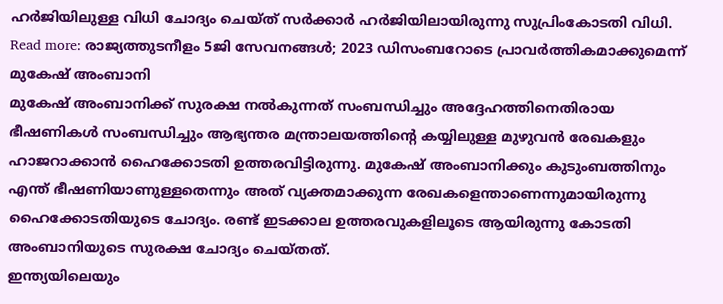ഹർജിയിലുള്ള വിധി ചോദ്യം ചെയ്ത് സർക്കാർ ഹർജിയിലായിരുന്നു സുപ്രിംകോടതി വിധി.
Read more: രാജ്യത്തുടനീളം 5ജി സേവനങ്ങൾ; 2023 ഡിസംബറോടെ പ്രാവർത്തികമാക്കുമെന്ന് മുകേഷ് അംബാനി
മുകേഷ് അംബാനിക്ക് സുരക്ഷ നൽകുന്നത് സംബന്ധിച്ചും അദ്ദേഹത്തിനെതിരായ ഭീഷണികൾ സംബന്ധിച്ചും ആഭ്യന്തര മന്ത്രാലയത്തിന്റെ കയ്യിലുള്ള മുഴുവൻ രേഖകളും ഹാജറാക്കാൻ ഹൈക്കോടതി ഉത്തരവിട്ടിരുന്നു. മുകേഷ് അംബാനിക്കും കുടുംബത്തിനും എന്ത് ഭീഷണിയാണുള്ളതെന്നും അത് വ്യക്തമാക്കുന്ന രേഖകളെന്താണെന്നുമായിരുന്നു ഹൈക്കോടതിയുടെ ചോദ്യം. രണ്ട് ഇടക്കാല ഉത്തരവുകളിലൂടെ ആയിരുന്നു കോടതി അംബാനിയുടെ സുരക്ഷ ചോദ്യം ചെയ്തത്.
ഇന്ത്യയിലെയും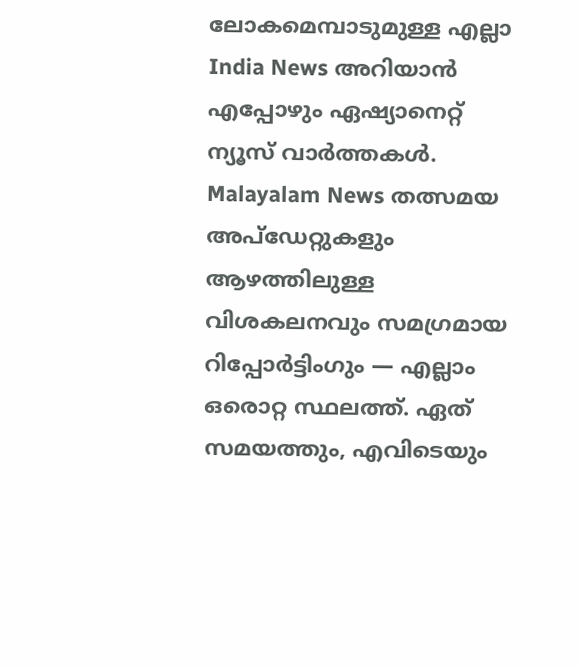ലോകമെമ്പാടുമുള്ള എല്ലാ India News അറിയാൻ എപ്പോഴും ഏഷ്യാനെറ്റ് ന്യൂസ് വാർത്തകൾ. Malayalam News തത്സമയ അപ്ഡേറ്റുകളും ആഴത്തിലുള്ള വിശകലനവും സമഗ്രമായ റിപ്പോർട്ടിംഗും — എല്ലാം ഒരൊറ്റ സ്ഥലത്ത്. ഏത് സമയത്തും, എവിടെയും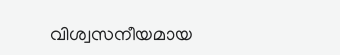വിശ്വസനീയമായ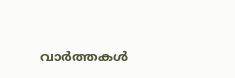വാർത്തകൾ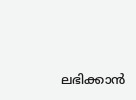ലഭിക്കാൻ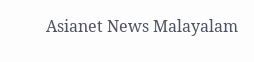Asianet News Malayalam